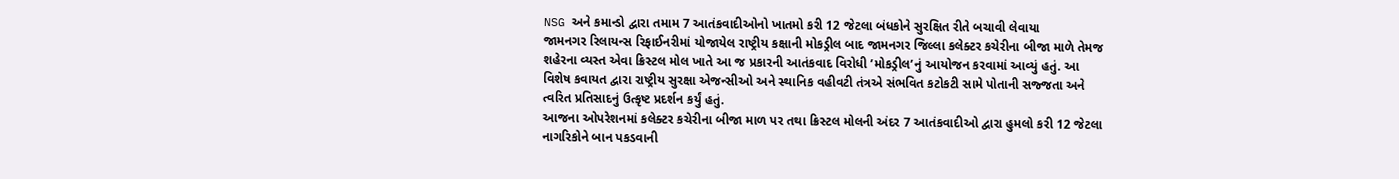NSG અને કમાન્ડો દ્વારા તમામ 7 આતંકવાદીઓનો ખાતમો કરી 12 જેટલા બંધકોને સુરક્ષિત રીતે બચાવી લેવાયા
જામનગર રિલાયન્સ રિફાઈનરીમાં યોજાયેલ રાષ્ટ્રીય કક્ષાની મોકડ્રીલ બાદ જામનગર જિલ્લા કલેક્ટર કચેરીના બીજા માળે તેમજ શહેરના વ્યસ્ત એવા ક્રિસ્ટલ મોલ ખાતે આ જ પ્રકારની આતંકવાદ વિરોધી ’મોકડ્રીલ’નું આયોજન કરવામાં આવ્યું હતું. આ વિશેષ કવાયત દ્વારા રાષ્ટ્રીય સુરક્ષા એજન્સીઓ અને સ્થાનિક વહીવટી તંત્રએ સંભવિત કટોકટી સામે પોતાની સજ્જતા અને ત્વરિત પ્રતિસાદનું ઉત્કૃષ્ટ પ્રદર્શન કર્યું હતું.
આજના ઓપરેશનમાં કલેક્ટર કચેરીના બીજા માળ પર તથા ક્રિસ્ટલ મોલની અંદર 7 આતંકવાદીઓ દ્વારા હુમલો કરી 12 જેટલા નાગરિકોને બાન પકડવાની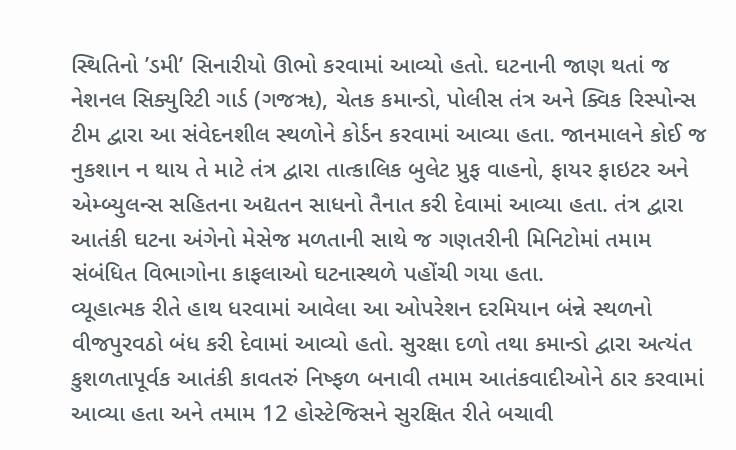સ્થિતિનો ’ડમી’ સિનારીયો ઊભો કરવામાં આવ્યો હતો. ઘટનાની જાણ થતાં જ નેશનલ સિક્યુરિટી ગાર્ડ (ગજૠ), ચેતક કમાન્ડો, પોલીસ તંત્ર અને ક્વિક રિસ્પોન્સ ટીમ દ્વારા આ સંવેદનશીલ સ્થળોને કોર્ડન કરવામાં આવ્યા હતા. જાનમાલને કોઈ જ નુકશાન ન થાય તે માટે તંત્ર દ્વારા તાત્કાલિક બુલેટ પ્રુફ વાહનો, ફાયર ફાઇટર અને એમ્બ્યુલન્સ સહિતના અદ્યતન સાધનો તૈનાત કરી દેવામાં આવ્યા હતા. તંત્ર દ્વારા આતંકી ઘટના અંગેનો મેસેજ મળતાની સાથે જ ગણતરીની મિનિટોમાં તમામ સંબંધિત વિભાગોના કાફલાઓ ઘટનાસ્થળે પહોંચી ગયા હતા.
વ્યૂહાત્મક રીતે હાથ ધરવામાં આવેલા આ ઓપરેશન દરમિયાન બંન્ને સ્થળનો વીજપુરવઠો બંધ કરી દેવામાં આવ્યો હતો. સુરક્ષા દળો તથા કમાન્ડો દ્વારા અત્યંત કુશળતાપૂર્વક આતંકી કાવતરું નિષ્ફળ બનાવી તમામ આતંકવાદીઓને ઠાર કરવામાં આવ્યા હતા અને તમામ 12 હોસ્ટેજિસને સુરક્ષિત રીતે બચાવી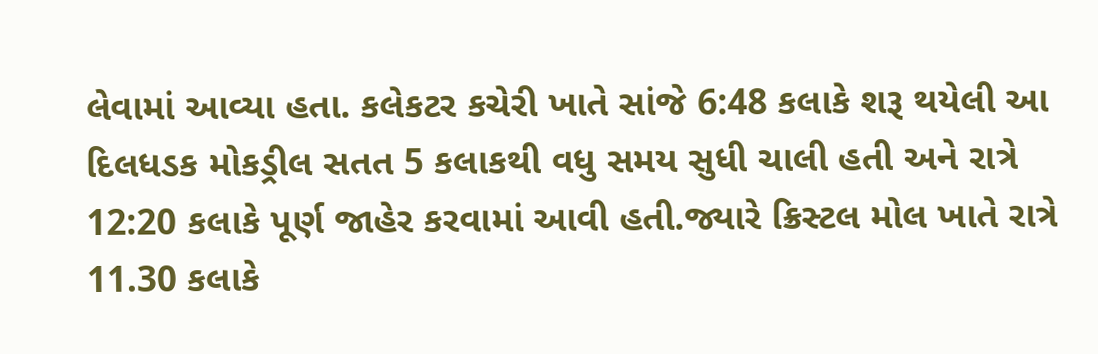લેવામાં આવ્યા હતા. કલેકટર કચેરી ખાતે સાંજે 6:48 કલાકે શરૂ થયેલી આ દિલધડક મોકડ્રીલ સતત 5 કલાકથી વધુ સમય સુધી ચાલી હતી અને રાત્રે 12:20 કલાકે પૂર્ણ જાહેર કરવામાં આવી હતી.જ્યારે ક્રિસ્ટલ મોલ ખાતે રાત્રે 11.30 કલાકે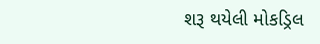શરૂ થયેલી મોકડ્રિલ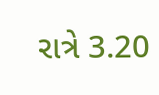રાત્રે 3.20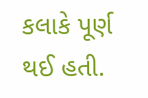કલાકે પૂર્ણ થઈ હતી.